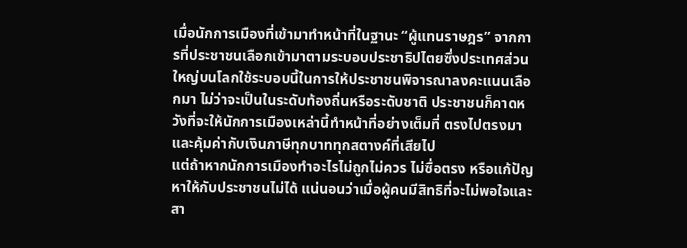เมื่อนักการเมืองที่เข้ามาทำหน้าที่ในฐานะ “ผู้แทนราษฎร” จากการที่ประชาชนเลือกเข้ามาตามระบอบประชาธิปไตยซึ่งประเทศส่วนใหญ่บนโลกใช้ระบอบนี้ในการให้ประชาชนพิจารณาลงคะแนนเลือกมา ไม่ว่าจะเป็นในระดับท้องถิ่นหรือระดับชาติ ประชาชนก็คาดหวังที่จะให้นักการเมืองเหล่านี้ทำหน้าที่อย่างเต็มที่ ตรงไปตรงมา และคุ้มค่ากับเงินภาษีทุกบาททุกสตางค์ที่เสียไป
แต่ถ้าหากนักการเมืองทำอะไรไม่ถูกไม่ควร ไม่ซื่อตรง หรือแก้ปัญหาให้กับประชาชนไม่ได้ แน่นอนว่าเมื่อผู้คนมีสิทธิที่จะไม่พอใจและสา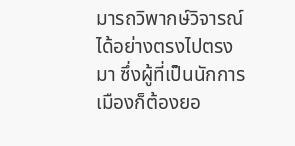มารถวิพากษ์วิจารณ์ได้อย่างตรงไปตรงมา ซึ่งผู้ที่เป็นนักการเมืองก็ต้องยอ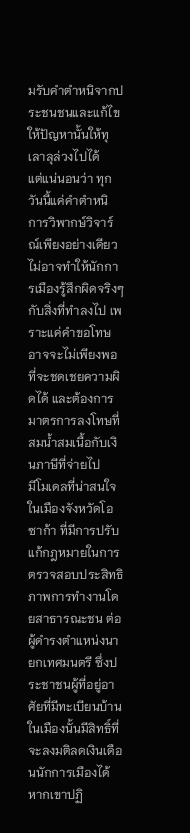มรับคำตำหนิจากประชนชนและแก้ไขให้ปัญหานั้นให้ทุเลาลุล่วงไปได้
แต่แน่นอนว่า ทุกวันนี้แค่คำตำหนิ การวิพากษ์วิจาร์ณ์เพียงอย่างเดียว ไม่อาจทำให้นักการเมืองรู้สึกผิดจริงๆ กับสิ่งที่ทำลงไป เพราะแค่คำขอโทษอาจจะไม่เพียงพอที่จะชดเชยความผิดได้ และต้องการมาตรการลงโทษที่สมน้ำสมเนื้อกับเงินภาษีที่จ่ายไป
มีโมเดลที่น่าสนใจในเมืองจังหวัดโอซาก้า ที่มีการปรับแก้กฎหมายในการตรวจสอบประสิทธิภาพการทำงานโดยสาธารณะชน ต่อผู้ดำรงตำแหน่งนายกเทศมนตรี ซึ่งประชาชนผู้ที่อยู่อาศัยที่มีทะเบียนบ้านในเมืองนั้นมีสิทธิ์ที่จะลงมติลดเงินเดือนนักการเมืองได้หากเขาปฏิ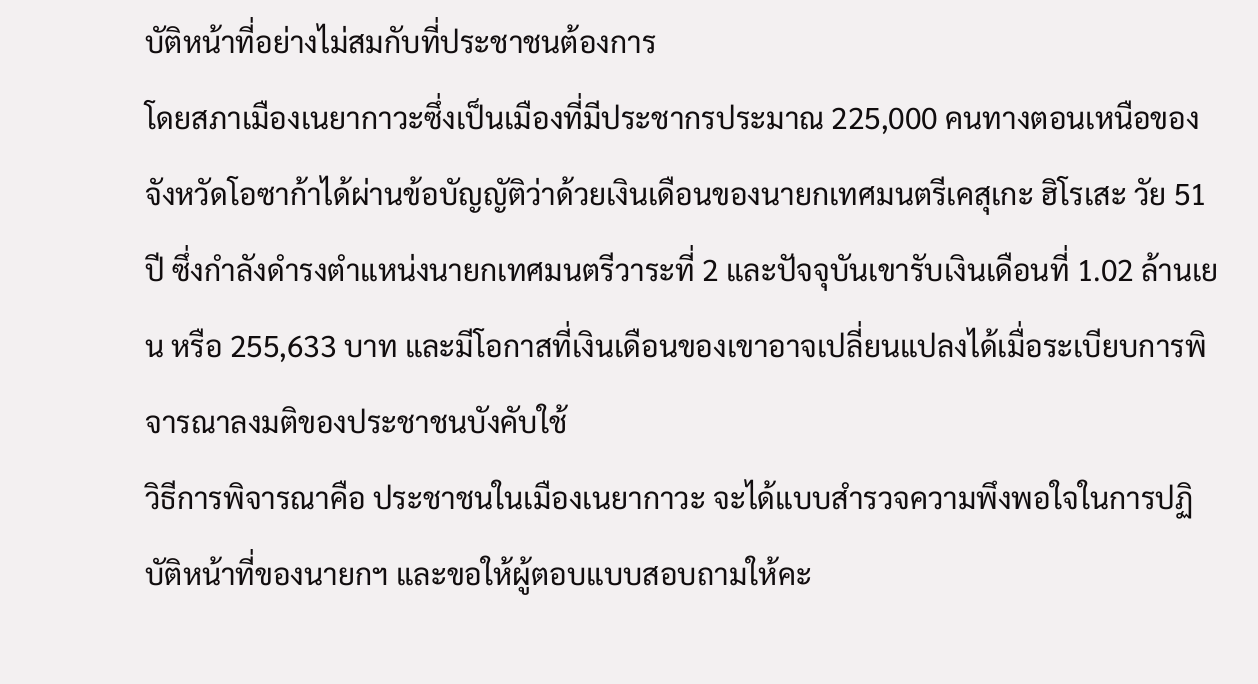บัติหน้าที่อย่างไม่สมกับที่ประชาชนต้องการ
โดยสภาเมืองเนยากาวะซึ่งเป็นเมืองที่มีประชากรประมาณ 225,000 คนทางตอนเหนือของจังหวัดโอซาก้าได้ผ่านข้อบัญญัติว่าด้วยเงินเดือนของนายกเทศมนตรีเคสุเกะ ฮิโรเสะ วัย 51 ปี ซึ่งกําลังดํารงตําแหน่งนายกเทศมนตรีวาระที่ 2 และปัจจุบันเขารับเงินเดือนที่ 1.02 ล้านเยน หรือ 255,633 บาท และมีโอกาสที่เงินเดือนของเขาอาจเปลี่ยนแปลงได้เมื่อระเบียบการพิจารณาลงมติของประชาชนบังคับใช้
วิธีการพิจารณาคือ ประชาชนในเมืองเนยากาวะ จะได้แบบสำรวจความพึงพอใจในการปฏิบัติหน้าที่ของนายกฯ และขอให้ผู้ตอบแบบสอบถามให้คะ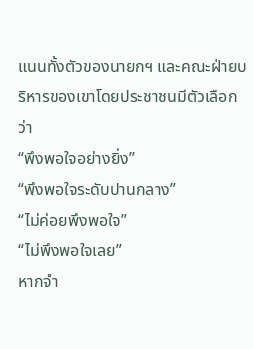แนนทั้งตัวของนายกฯ และคณะฝ่ายบริหารของเขาโดยประชาชนมีตัวเลือกว่า
“พึงพอใจอย่างยิ่ง”
“พึงพอใจระดับปานกลาง”
“ไม่ค่อยพึงพอใจ”
“ไม่พึงพอใจเลย”
หากจํา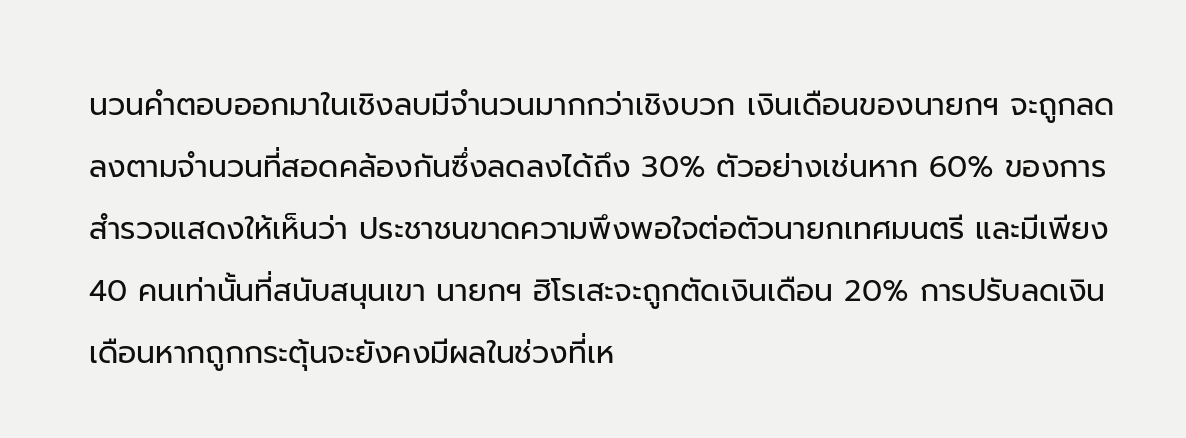นวนคําตอบออกมาในเชิงลบมีจํานวนมากกว่าเชิงบวก เงินเดือนของนายกฯ จะถูกลดลงตามจํานวนที่สอดคล้องกันซึ่งลดลงได้ถึง 30% ตัวอย่างเช่นหาก 60% ของการสํารวจแสดงให้เห็นว่า ประชาชนขาดความพึงพอใจต่อตัวนายกเทศมนตรี และมีเพียง 40 คนเท่านั้นที่สนับสนุนเขา นายกฯ ฮิโรเสะจะถูกตัดเงินเดือน 20% การปรับลดเงินเดือนหากถูกกระตุ้นจะยังคงมีผลในช่วงที่เห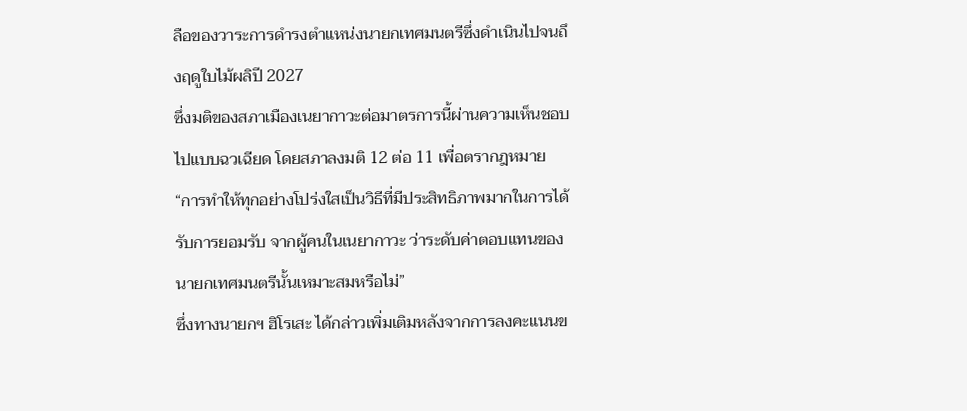ลือของวาระการดํารงตําแหน่งนายกเทศมนตรีซึ่งดําเนินไปจนถึงฤดูใบไม้ผลิปี 2027
ซึ่งมติของสภาเมืองเนยากาวะต่อมาตรการนี้ผ่านความเห็นชอบไปแบบฉวเฉียด โดยสภาลงมติ 12 ต่อ 11 เพื่อตรากฎหมาย
“การทําให้ทุกอย่างโปร่งใสเป็นวิธีที่มีประสิทธิภาพมากในการได้รับการยอมรับ จากผู้คนในเนยากาวะ ว่าระดับค่าตอบแทนของนายกเทศมนตรีนั้นเหมาะสมหรือไม่”
ซึ่งทางนายกฯ ฮิโรเสะ ได้กล่าวเพิ่มเติมหลังจากการลงคะแนนข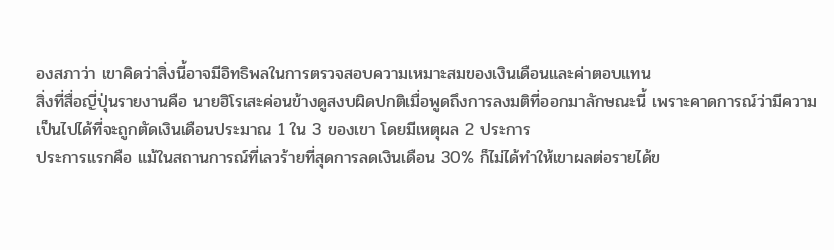องสภาว่า เขาคิดว่าสิ่งนี้อาจมีอิทธิพลในการตรวจสอบความเหมาะสมของเงินเดือนและค่าตอบแทน
สิ่งที่สื่อญี่ปุ่นรายงานคือ นายฮิโรเสะค่อนข้างดูสงบผิดปกติเมื่อพูดถึงการลงมติที่ออกมาลักษณะนี้ เพราะคาดการณ์ว่ามีความเป็นไปได้ที่จะถูกตัดเงินเดือนประมาณ 1 ใน 3 ของเขา โดยมีเหตุผล 2 ประการ
ประการแรกคือ แม้ในสถานการณ์ที่เลวร้ายที่สุดการลดเงินเดือน 30% ก็ไม่ได้ทําให้เขาผลต่อรายได้ข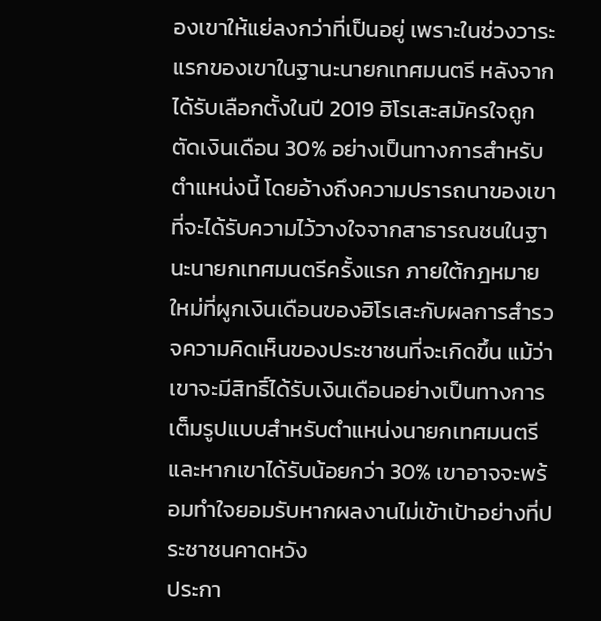องเขาให้แย่ลงกว่าที่เป็นอยู่ เพราะในช่วงวาระแรกของเขาในฐานะนายกเทศมนตรี หลังจากได้รับเลือกตั้งในปี 2019 ฮิโรเสะสมัครใจถูกตัดเงินเดือน 30% อย่างเป็นทางการสําหรับตําแหน่งนี้ โดยอ้างถึงความปรารถนาของเขาที่จะได้รับความไว้วางใจจากสาธารณชนในฐานะนายกเทศมนตรีครั้งแรก ภายใต้กฎหมายใหม่ที่ผูกเงินเดือนของฮิโรเสะกับผลการสํารวจความคิดเห็นของประชาชนที่จะเกิดขึ้น แม้ว่าเขาจะมีสิทธิ์ได้รับเงินเดือนอย่างเป็นทางการเต็มรูปแบบสําหรับตําแหน่งนายกเทศมนตรี และหากเขาได้รับน้อยกว่า 30% เขาอาจจะพร้อมทำใจยอมรับหากผลงานไม่เข้าเป้าอย่างที่ประชาชนคาดหวัง
ประกา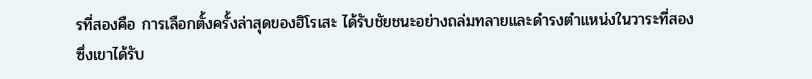รที่สองคือ การเลือกตั้งครั้งล่าสุดของฮิโรเสะ ได้รับชัยชนะอย่างถล่มทลายและดำรงตำแหน่งในวาระที่สอง ซึ่งเขาได้รับ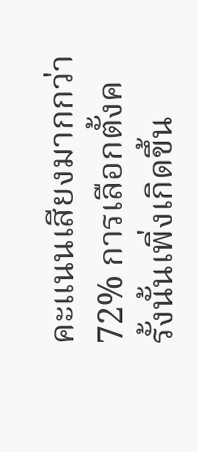คะแนนเสียงมากกว่า 72% การเลือกตั้งครั้งนั้นเพิ่งเกิดขึ้น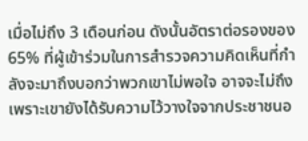เมื่อไม่ถึง 3 เดือนก่อน ดังนั้นอัตราต่อรองของ 65% ที่ผู้เข้าร่วมในการสํารวจความคิดเห็นที่กําลังจะมาถึงบอกว่าพวกเขาไม่พอใจ อาจจะไม่ถึงเพราะเขายังได้รับความไว้วางใจจากประชาชนอ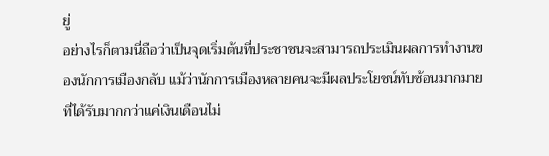ยู่
อย่างไรก็ตามนี่ถือว่าเป็นจุดเริ่มต้นที่ประชาชนจะสามารถประเมินผลการทำงานของนักการเมืองกลับ แม้ว่านักการเมืองหลายคนจะมีผลประโยชน์ทับซ้อนมากมายที่ได้รับมากกว่าแค่เงินเดือนไม่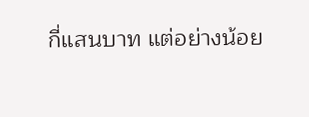กี่แสนบาท แต่อย่างน้อย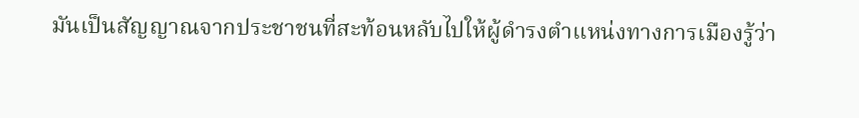มันเป็นสัญญาณจากประชาชนที่สะท้อนหลับไปให้ผู้ดำรงตำแหน่งทางการเมืองรู้ว่า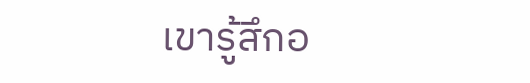เขารู้สึกอ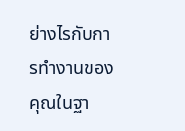ย่างไรกับการทำงานของคุณในฐา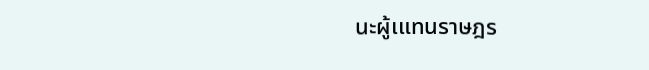นะผู้เแทนราษฎร